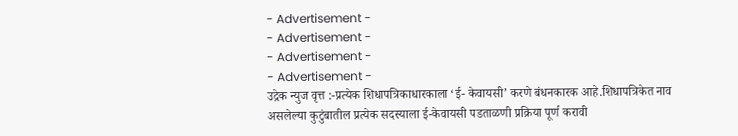- Advertisement -
- Advertisement -
- Advertisement -
- Advertisement -
उद्रेक न्युज वृत्त :-प्रत्येक शिधापत्रिकाधारकाला ‘ई- केवायसी’ करणे बंधनकारक आहे.शिधापत्रिकेत नाव असलेल्या कुटुंबातील प्रत्येक सदस्याला ई-केवायसी पडताळणी प्रक्रिया पूर्ण करावी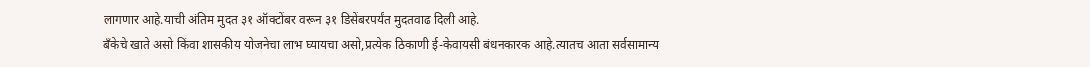लागणार आहे.याची अंतिम मुदत ३१ ऑक्टोंबर वरून ३१ डिसेंबरपर्यंत मुदतवाढ दिली आहे.
बँकेचे खाते असो किंवा शासकीय योजनेचा लाभ घ्यायचा असो,प्रत्येक ठिकाणी ई-केवायसी बंधनकारक आहे.त्यातच आता सर्वसामान्य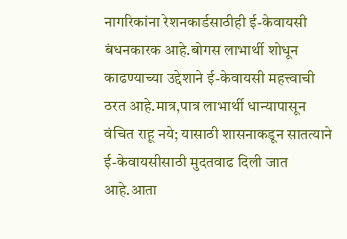नागरिकांना रेशनकार्डसाठीही ई-केवायसी बंधनकारक आहे.बोगस लाभार्थी शोधून काढण्याच्या उद्देशाने ई-केवायसी महत्त्वाची ठरत आहे.मात्र,पात्र लाभार्थी धान्यापासून वंचित राहू नये; यासाठी शासनाकडून सातत्याने ई-केवायसीसाठी मुदतवाढ दिली जात आहे.आता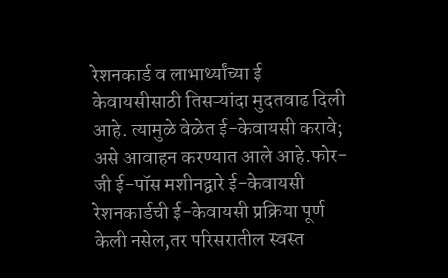रेशनकार्ड व लाभार्थ्यांच्या ई केवायसीसाठी तिसऱ्यांदा मुदतवाढ दिली आहे. त्यामुळे वेळेत ई-केवायसी करावे; असे आवाहन करण्यात आले आहे.फोर-जी ई-पॉस मशीनद्वारे ई-केवायसी रेशनकार्डची ई-केवायसी प्रक्रिया पूर्ण केली नसेल,तर परिसरातील स्वस्त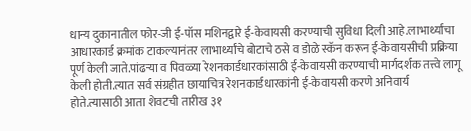धान्य दुकानातील फोर-जी ई-पॉस मशिनद्वारे ई-केवायसी करण्याची सुविधा दिली आहे.लाभार्थ्यांचा आधारकार्ड क्रमांक टाकल्यानंतर लाभार्थ्यांचे बोटाचे ठसे व डोळे स्कॅन करून ई-केवायसीची प्रक्रिया पूर्ण केली जाते.पांढऱ्या व पिवळ्या रेशनकार्डधारकांसाठी ई-केवायसी करण्याची मार्गदर्शक तत्त्वे लागू केली होती.त्यात सर्व संग्रहीत छायाचित्र रेशनकार्डधारकांनी ई-केवायसी करणे अनिवार्य होते.त्यासाठी आता शेवटची तारीख ३१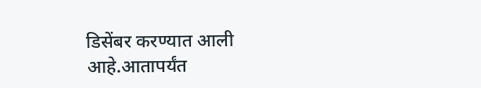डिसेंबर करण्यात आली आहे.आतापर्यंत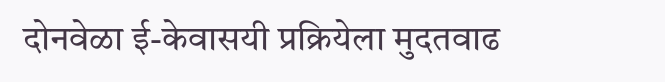दोनवेळा ई-केवासयी प्रक्रियेला मुदतवाढ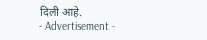दिली आहे.
- Advertisement -